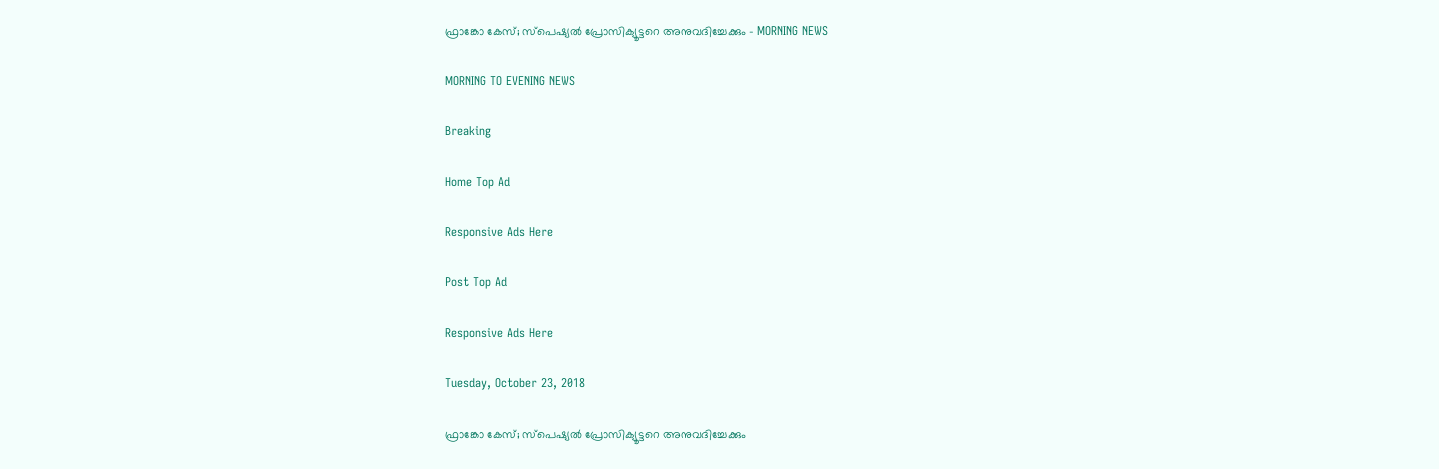ഫ്രാങ്കോ കേസ്; സ്‌പെഷ്യൽ പ്രോസിക്യൂട്ടറെ അനുവദിച്ചേക്കും - MORNING NEWS

MORNING TO EVENING NEWS

Breaking

Home Top Ad

Responsive Ads Here

Post Top Ad

Responsive Ads Here

Tuesday, October 23, 2018

ഫ്രാങ്കോ കേസ്; സ്‌പെഷ്യൽ പ്രോസിക്യൂട്ടറെ അനുവദിച്ചേക്കും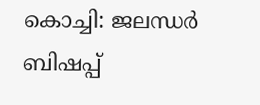കൊച്ചി: ജലന്ധർ ബിഷപ്പ്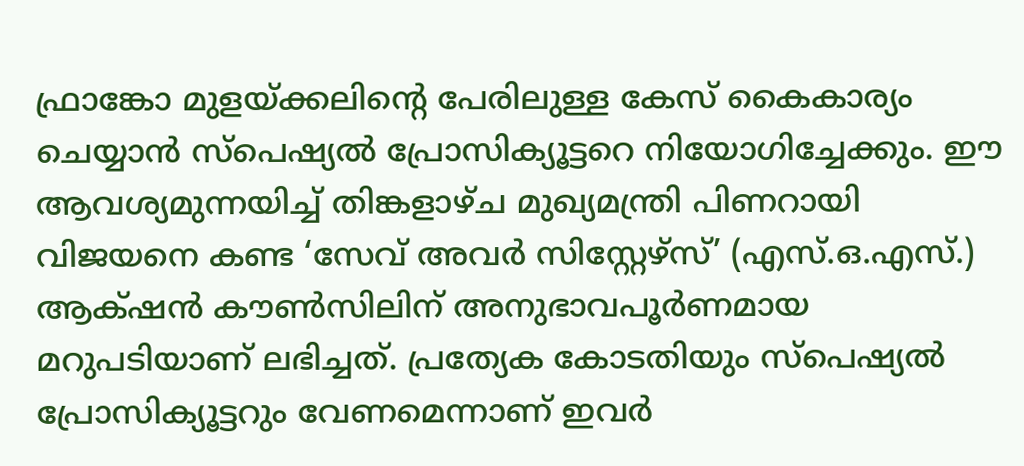ഫ്രാങ്കോ മുളയ്ക്കലിന്റെ പേരിലുള്ള കേസ് കൈകാര്യം ചെയ്യാൻ സ്പെഷ്യൽ പ്രോസിക്യൂട്ടറെ നിയോഗിച്ചേക്കും. ഈ ആവശ്യമുന്നയിച്ച് തിങ്കളാഴ്ച മുഖ്യമന്ത്രി പിണറായി വിജയനെ കണ്ട ‘സേവ് അവർ സിസ്റ്റേഴ്‌സ്’ (എസ്.ഒ.എസ്.) ആക്‌ഷൻ കൗൺസിലിന് അനുഭാവപൂർണമായ മറുപടിയാണ് ലഭിച്ചത്. പ്രത്യേക കോടതിയും സ്പെഷ്യൽ പ്രോസിക്യൂട്ടറും വേണമെന്നാണ് ഇവർ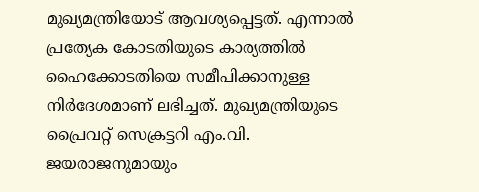മുഖ്യമന്ത്രിയോട് ആവശ്യപ്പെട്ടത്. എന്നാൽ പ്രത്യേക കോടതിയുടെ കാര്യത്തിൽ ഹൈക്കോടതിയെ സമീപിക്കാനുള്ള നിർദേശമാണ് ലഭിച്ചത്. മുഖ്യമന്ത്രിയുടെ പ്രൈവറ്റ് സെക്രട്ടറി എം.വി. ജയരാജനുമായും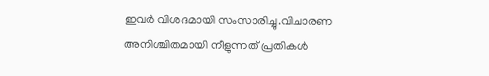ഇവർ വിശദമായി സംസാരിച്ചു.വിചാരണ അനിശ്ചിതമായി നീളുന്നത് പ്രതികൾ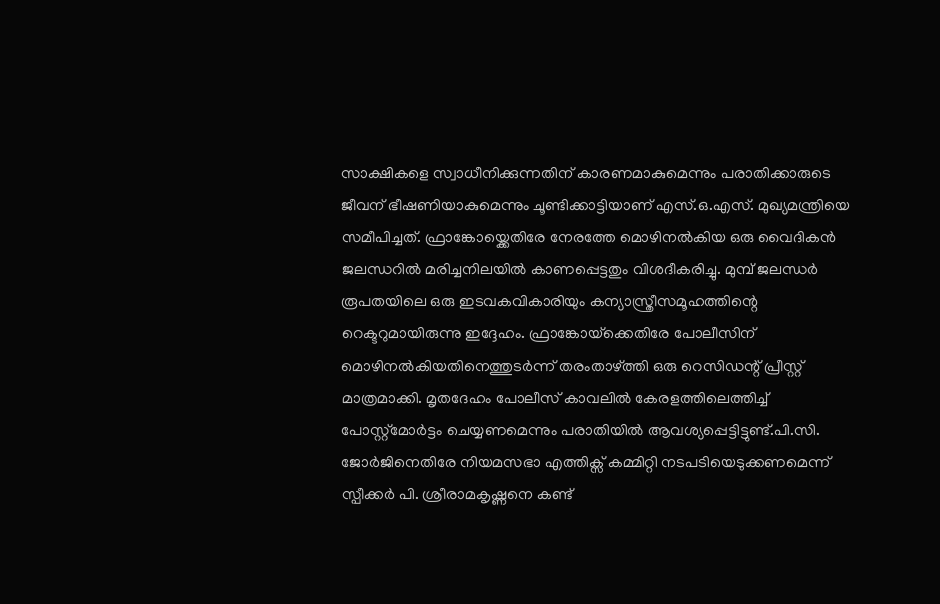സാക്ഷികളെ സ്വാധീനിക്കുന്നതിന് കാരണമാകുമെന്നും പരാതിക്കാരുടെ ജീവന് ഭീഷണിയാകുമെന്നും ചൂണ്ടിക്കാട്ടിയാണ് എസ്.ഒ.എസ്. മുഖ്യമന്ത്രിയെ സമീപിച്ചത്. ഫ്രാങ്കോയ്ക്കെതിരേ നേരത്തേ മൊഴിനൽകിയ ഒരു വൈദികൻ ജലന്ധറിൽ മരിച്ചനിലയിൽ കാണപ്പെട്ടതും വിശദീകരിച്ചു. മുമ്പ് ജലന്ധർ രൂപതയിലെ ഒരു ഇടവകവികാരിയും കന്യാസ്ത്രീസമൂഹത്തിന്റെ റെക്ടറുമായിരുന്നു ഇദ്ദേഹം. ഫ്രാങ്കോയ്‌ക്കെതിരേ പോലീസിന് മൊഴിനൽകിയതിനെത്തുടർന്ന് തരംതാഴ്ത്തി ഒരു റെസിഡന്റ് പ്രീസ്റ്റ് മാത്രമാക്കി. മൃതദേഹം പോലീസ് കാവലിൽ കേരളത്തിലെത്തിച്ച് പോസ്റ്റ്‌മോർട്ടം ചെയ്യണമെന്നും പരാതിയിൽ ആവശ്യപ്പെട്ടിട്ടുണ്ട്.പി.സി. ജോർജിനെതിരേ നിയമസഭാ എത്തിക്സ് കമ്മിറ്റി നടപടിയെടുക്കണമെന്ന് സ്പീക്കർ പി. ശ്രീരാമകൃഷ്ണനെ കണ്ട്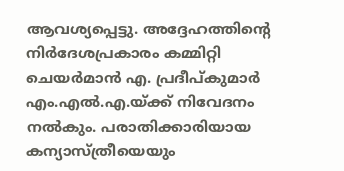ആവശ്യപ്പെട്ടു. അദ്ദേഹത്തിന്റെ നിർദേശപ്രകാരം കമ്മിറ്റി ചെയർമാൻ എ. പ്രദീപ്കുമാർ എം.എൽ.എ.യ്ക്ക് നിവേദനം നൽകും. പരാതിക്കാരിയായ കന്യാസ്ത്രീയെയും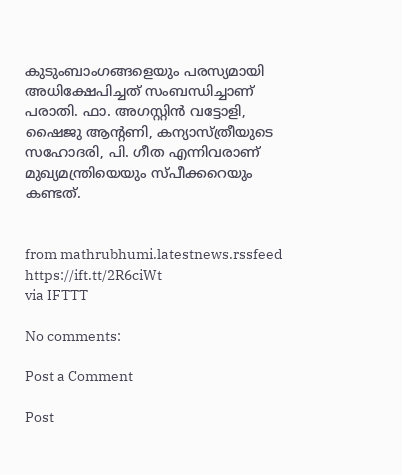കുടുംബാംഗങ്ങളെയും പരസ്യമായി അധിക്ഷേപിച്ചത് സംബന്ധിച്ചാണ് പരാതി. ഫാ. അഗസ്റ്റിൻ വട്ടോളി, ഷൈജു ആന്റണി, കന്യാസ്ത്രീയുടെ സഹോദരി, പി. ഗീത എന്നിവരാണ് മുഖ്യമന്ത്രിയെയും സ്പീക്കറെയും കണ്ടത്.


from mathrubhumi.latestnews.rssfeed https://ift.tt/2R6ciWt
via IFTTT

No comments:

Post a Comment

Post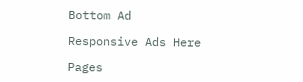Bottom Ad

Responsive Ads Here

Pages